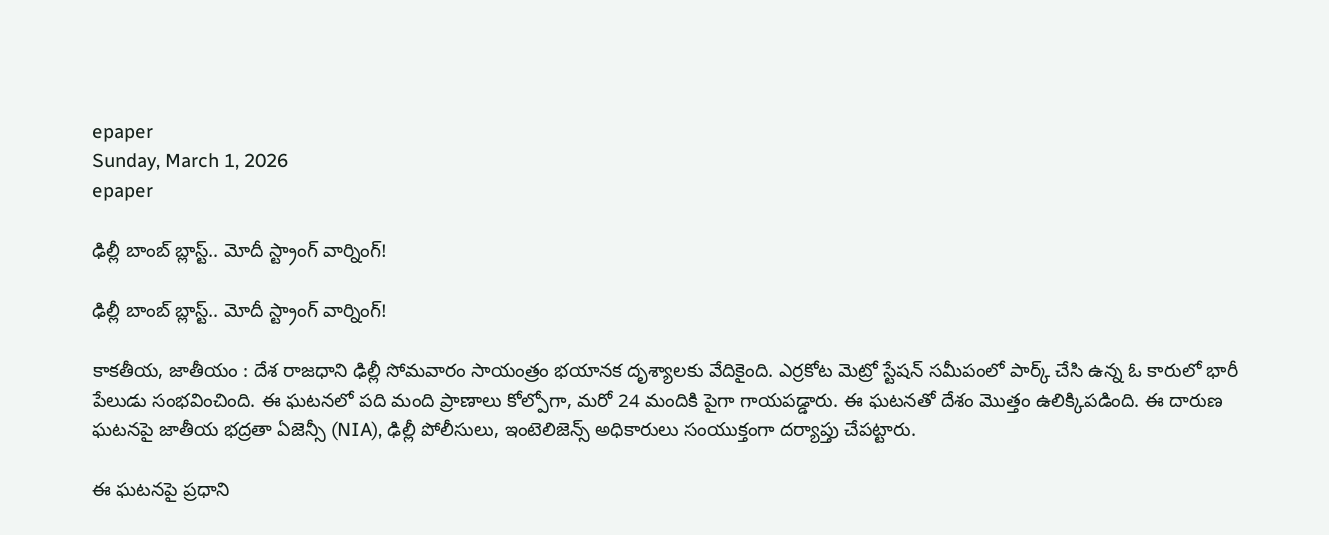epaper
Sunday, March 1, 2026
epaper

ఢిల్లీ బాంబ్ బ్లాస్ట్.. మోదీ స్ట్రాంగ్ వార్నింగ్!

ఢిల్లీ బాంబ్ బ్లాస్ట్.. మోదీ స్ట్రాంగ్ వార్నింగ్!

కాక‌తీయ‌, జాతీయం : దేశ రాజధాని ఢిల్లీ సోమవారం సాయంత్రం భయానక దృశ్యాలకు వేదికైంది. ఎర్రకోట మెట్రో స్టేషన్ సమీపంలో పార్క్ చేసి ఉన్న ఓ కారులో భారీ పేలుడు సంభవించింది. ఈ ఘటనలో ప‌ది మంది ప్రాణాలు కోల్పోగా, మరో 24 మందికి పైగా గాయపడ్డారు. ఈ ఘ‌ట‌న‌తో దేశం మొత్తం ఉలిక్కిప‌డింది. ఈ దారుణ ఘటనపై జాతీయ భద్రతా ఏజెన్సీ (NIA), ఢిల్లీ పోలీసులు, ఇంటెలిజెన్స్‌ అధికారులు సంయుక్తంగా దర్యాప్తు చేపట్టారు.

ఈ ఘటనపై ప్రధాని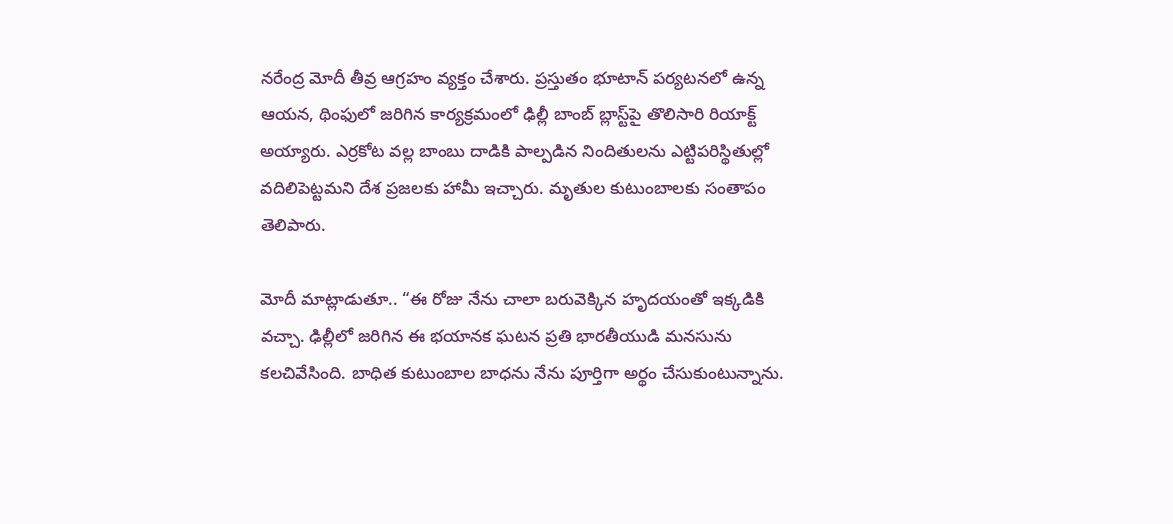నరేంద్ర మోదీ తీవ్ర ఆగ్రహం వ్యక్తం చేశారు. ప్రస్తుతం భూటాన్ పర్యటనలో ఉన్న ఆయన, థింఫులో జరిగిన కార్యక్రమంలో ఢిల్లీ బాంబ్ బ్లాస్ట్‌పై తొలిసారి రియాక్ట్ అయ్యారు. ఎర్ర‌కోట వ‌ల్ల బాంబు దాడికి పాల్ప‌డిన‌ నిందితులను ఎట్టిపరిస్థితుల్లో వదిలిపెట్ట‌మ‌ని దేశ ప్రజలకు హామీ ఇచ్చారు. మృతుల కుటుంబాలకు సంతాపం తెలిపారు.

మోదీ మాట్లాడుతూ.. “ఈ రోజు నేను చాలా బరువెక్కిన హృదయంతో ఇక్కడికి వచ్చా. ఢిల్లీలో జరిగిన ఈ భయానక ఘటన ప్రతి భారతీయుడి మనసును కలచివేసింది. బాధిత కుటుంబాల బాధను నేను పూర్తిగా అర్థం చేసుకుంటున్నాను.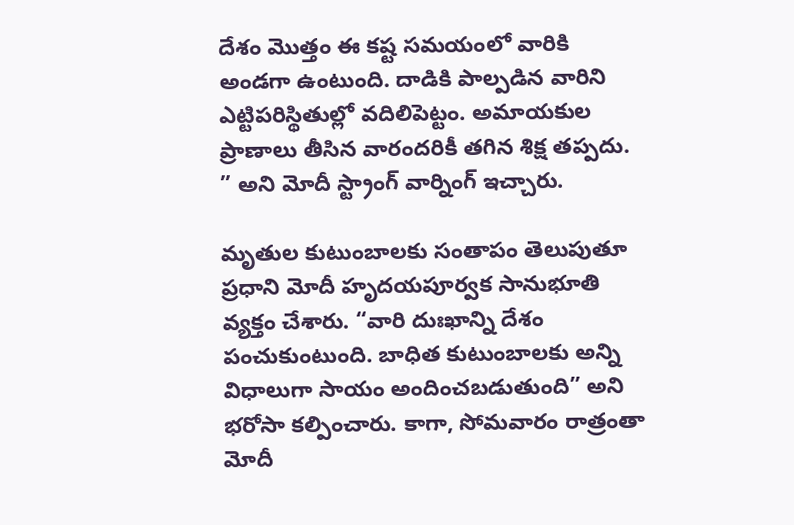దేశం మొత్తం ఈ కష్ట సమయంలో వారికి అండగా ఉంటుంది. దాడికి పాల్పడిన వారిని ఎట్టిపరిస్థితుల్లో వదిలిపెట్టం. అమాయకుల ప్రాణాలు తీసిన వారందరికీ తగిన శిక్ష తప్పదు. ” అని మోదీ స్ట్రాంగ్ వార్నింగ్ ఇచ్చారు.

మృతుల కుటుంబాలకు సంతాపం తెలుపుతూ ప్రధాని మోదీ హృదయపూర్వక సానుభూతి వ్యక్తం చేశారు. “వారి దుఃఖాన్ని దేశం పంచుకుంటుంది. బాధిత కుటుంబాలకు అన్ని విధాలుగా సాయం అందించబడుతుంది” అని భరోసా క‌ల్పించారు. కాగా, సోమవారం రాత్రంతా మోదీ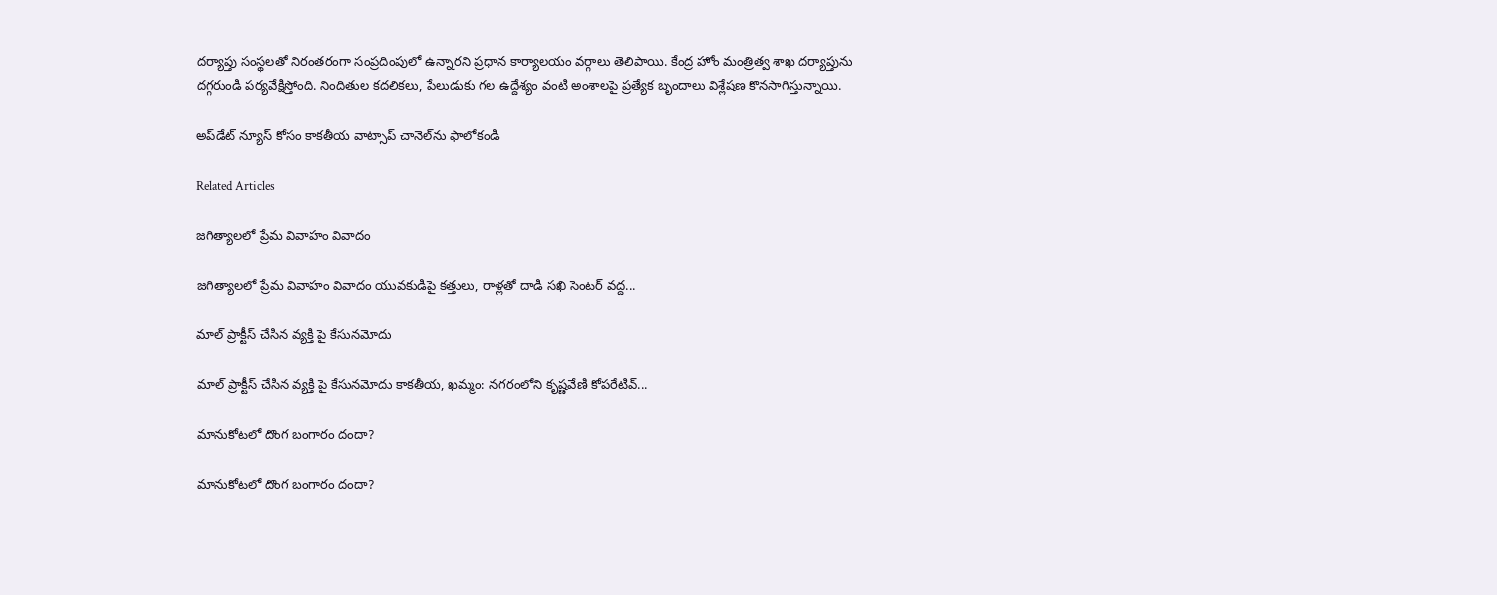దర్యాప్తు సంస్థలతో నిరంతరంగా సంప్రదింపులో ఉన్నారని ప్రధాన కార్యాలయం వర్గాలు తెలిపాయి. కేంద్ర హోం మంత్రిత్వ శాఖ దర్యాప్తును దగ్గరుండి పర్యవేక్షిస్తోంది. నిందితుల కదలికలు, పేలుడుకు గల ఉద్దేశ్యం వంటి అంశాలపై ప్రత్యేక బృందాలు విశ్లేషణ కొనసాగిస్తున్నాయి.

అప్‌డేట్ న్యూస్ కోసం కాక‌తీయ వాట్సాప్ చానెల్‌ను ఫాలోకండి

Related Articles

జగిత్యాలలో ప్రేమ వివాహం వివాదం

జగిత్యాలలో ప్రేమ వివాహం వివాదం యువకుడిపై కత్తులు, రాళ్లతో దాడి సఖి సెంటర్ వద్ద...

మాల్ ప్రాక్టీస్ చేసిన వ్యక్తి పై కేసునమోదు

మాల్ ప్రాక్టీస్ చేసిన వ్యక్తి పై కేసునమోదు కాకతీయ, ఖమ్మం: నగరంలోని కృష్ణవేణి కోపరేటివ్...

మానుకోటలో దొంగ బంగారం దందా?

మానుకోటలో దొంగ బంగారం దందా?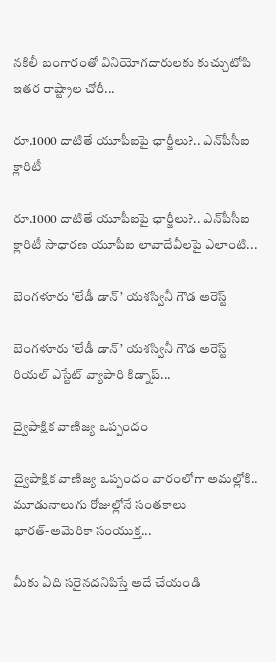నకిలీ బంగారంతో వినియోగదారులకు కుచ్చుటోపి ఇతర రాష్ట్రాల చోరీ...

రూ.1000 దాటితే యూపీఐపై ఛార్జీలు?.. ఎన్‌పీసీఐ క్లారిటీ

రూ.1000 దాటితే యూపీఐపై ఛార్జీలు?.. ఎన్‌పీసీఐ క్లారిటీ సాధారణ యూపీఐ లావాదేవీలపై ఎలాంటి...

బెంగళూరు ‘లేడీ డాన్’ యశస్వినీ గౌడ అరెస్ట్

బెంగళూరు ‘లేడీ డాన్’ యశస్వినీ గౌడ అరెస్ట్ రియల్ ఎస్టేట్ వ్యాపారి కిడ్నాప్...

ద్వైపాక్షిక వాణిజ్య ఒప్పందం

ద్వైపాక్షిక వాణిజ్య ఒప్పందం వారంలోగా అమ‌ల్లోకి.. మూడునాలుగు రోజుల్లోనే సంతకాలు భారత్‌-అమెరికా సంయుక్త...

మీకు ఏది సరైనదనిపిస్తే అదే చేయండి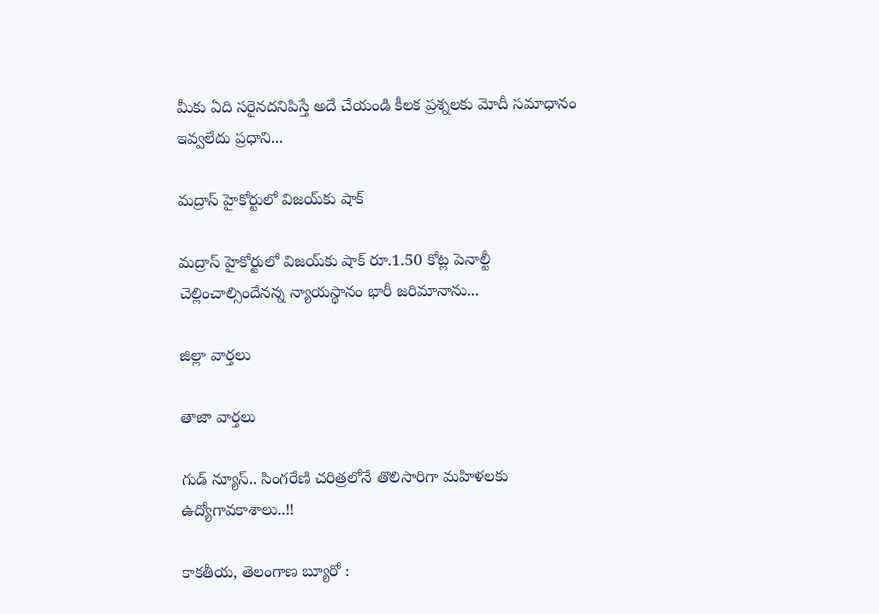మీకు ఏది సరైనదనిపిస్తే అదే చేయండి కీలక ప్రశ్నలకు మోదీ సమాధానం ఇవ్వలేదు ప్ర‌ధాని...

మద్రాస్ హైకోర్టులో విజయ్‌కు షాక్‌

మద్రాస్ హైకోర్టులో విజయ్‌కు షాక్‌ రూ.1.50 కోట్ల పెనాల్టీ చెల్లించాల్సిందేన‌న్న న్యాయ‌స్థానం భారీ జరిమానాను...

జిల్లా వార్త‌లు

తాజా వార్త‌లు

గుడ్ న్యూస్.. సింగరేణి చరిత్రలోనే తొలిసారిగా మ‌హిళ‌ల‌కు ఉద్యోగావ‌కాశాలు..!!

కాక‌తీయ‌, తెలంగాణ బ్యూరో :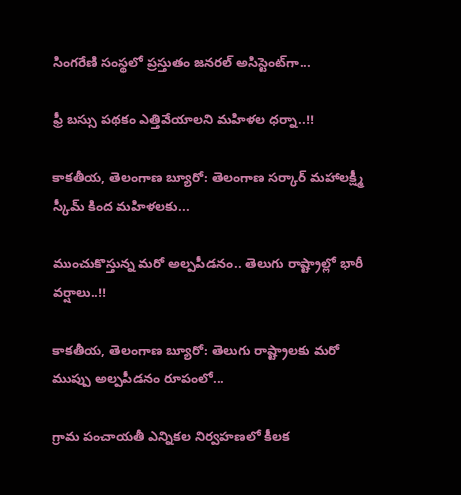సింగరేణి సంస్థలో ప్రస్తుతం జనరల్ అసిస్టెంట్‌గా...

ఫ్రీ బస్సు పథకం ఎత్తివేయాలని మహిళల ధర్నా..!!

కాకతీయ, తెలంగాణ బ్యూరో: తెలంగాణ సర్కార్ మహాలక్ష్మీ స్కీమ్ కింద మహిళలకు...

ముంచుకొస్తున్న మరో అల్పపీడనం.. తెలుగు రాష్ట్రాల్లో భారీ వర్షాలు..!!

కాకతీయ, తెలంగాణ బ్యూరో: తెలుగు రాష్ట్రాలకు మరో ముప్పు అల్పపీడనం రూపంలో...

గ్రామ పంచాయ‌తీ ఎన్నిక‌ల నిర్వ‌హ‌ణ‌లో కీల‌క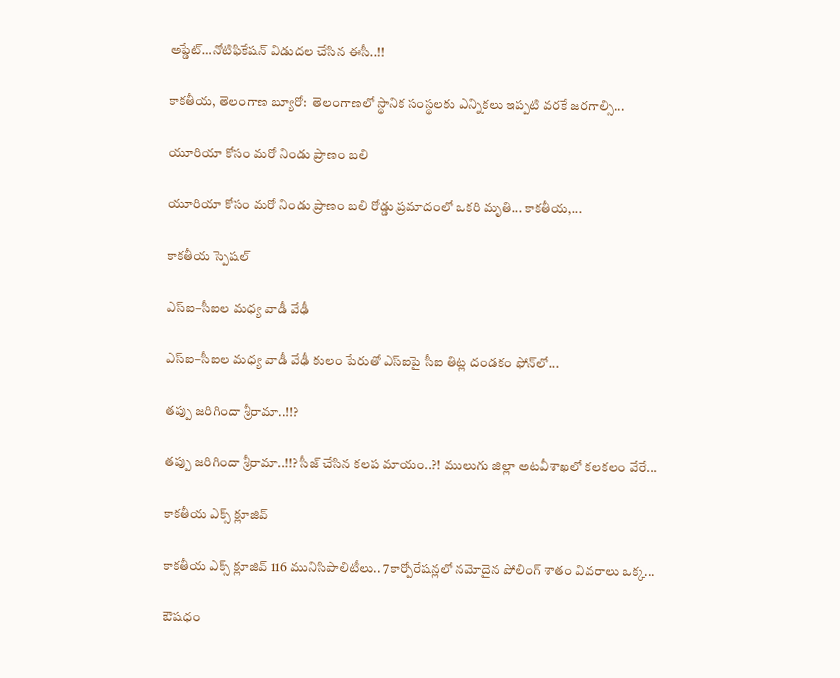అప్డేట్‌…నోటిఫికేషన్ విడుదల చేసిన ఈసీ..!!

కాకతీయ, తెలంగాణ బ్యూరో:  తెలంగాణలో స్థానిక సంస్థలకు ఎన్నికలు ఇప్పటి వరకే జరగాల్సి...

యూరియా కోసం మరో నిండు ప్రాణం బలి

యూరియా కోసం మరో నిండు ప్రాణం బలి రోడ్డు ప్రమాదంలో ఒకరి మృతి... కాకతీయ,...

కాక‌తీయ స్పెష‌ల్‌

ఎస్ఐ–సీఐల మ‌ధ్య వాడీ వేఢీ

ఎస్ఐ–సీఐల మ‌ధ్య వాడీ వేఢీ కులం పేరుతో ఎస్ఐపై సీఐ తిట్ల దండ‌కం ఫోన్‌లో...

త‌ప్పు జ‌రిగిందా శ్రీరామా..!!?

త‌ప్పు జ‌రిగిందా శ్రీరామా..!!? సీజ్ చేసిన క‌ల‌ప‌ మాయం..?! ములుగు జిల్లా అట‌వీశాఖ‌లో క‌ల‌క‌లం వేరే...

కాక‌తీయ ఎక్స్ క్లూజివ్

కాక‌తీయ ఎక్స్ క్లూజివ్ 116 మునిసిపాలిటీలు.. 7కార్పోరేష‌న్ల‌లో న‌మోదైన పోలింగ్ శాతం వివ‌రాలు ఒక్క...

ఔష‌ధం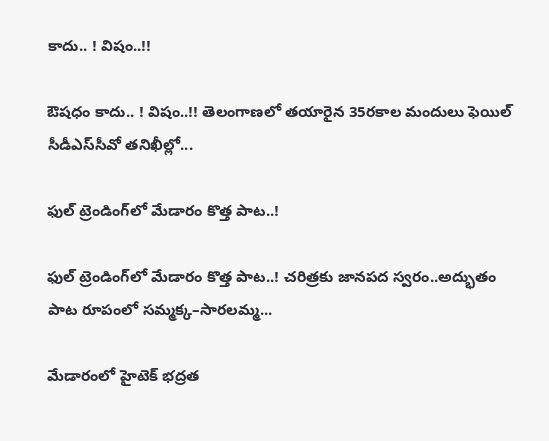కాదు.. ! విషం..!!

ఔష‌ధం కాదు.. ! విషం..!! తెలంగాణలో తయారైన 35ర‌కాల మందులు ఫెయిల్‌ సీడీఎస్‌సీవో తనిఖీల్లో...

ఫుల్ ట్రెండింగ్‌లో మేడారం కొత్త పాట..!

ఫుల్ ట్రెండింగ్‌లో మేడారం కొత్త పాట..! చరిత్రకు జానపద స్వరం..అద్భుతం పాట రూపంలో సమ్మక్క–సారలమ్మ...

మేడారంలో హైటెక్ భద్రత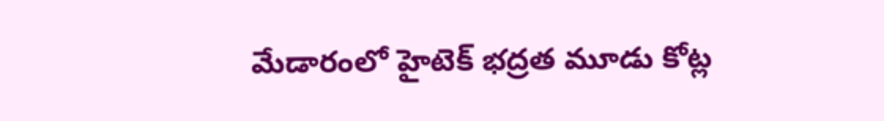మేడారంలో హైటెక్ భద్రత మూడు కోట్ల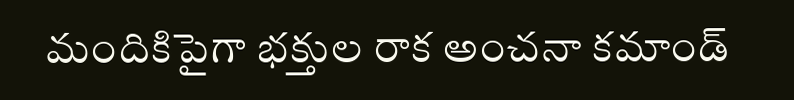మందికిపైగా భక్తుల రాక అంచనా కమాండ్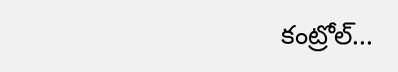కంట్రోల్...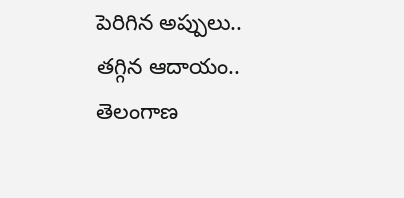పెరిగిన అప్పులు.. తగ్గిన ఆదాయం.. తెలంగాణ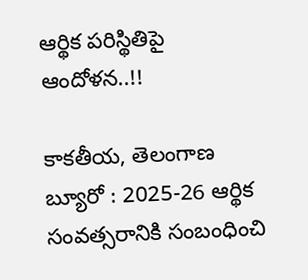ఆర్థిక పరిస్థితిపై ఆందోళన..!!

కాకతీయ, తెలంగాణ బ్యూరో : 2025-26 ఆర్థిక సంవత్సరానికి సంబంధించి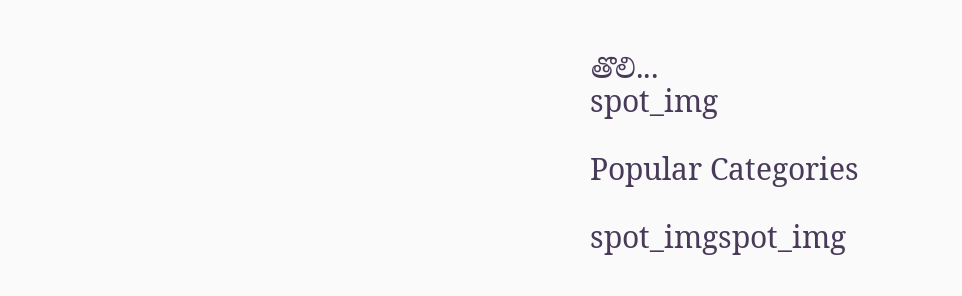తొలి...
spot_img

Popular Categories

spot_imgspot_img